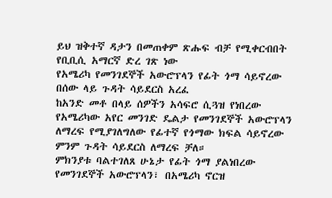ይህ ዝቅተኛ ዳታን በመጠቀም ጽሑፍ ብቻ የሚቀርብበት የቢቢሲ አማርኛ ድረ ገጽ ነው
የአሜሪካ የመንገደኞች አውሮፕላን የፊት ጎማ ሳይኖረው በሰው ላይ ጉዳት ሳይደርስ አረፈ
ከአንድ መቶ በላይ ሰዎችን አሳፍሮ ሲጓዝ የነበረው የአሜሪካው አየር መንገድ ዴልታ የመንገደኞች አውሮፕላን ለማረፍ የሚያገለግለው የፊተኛ የጎማው ክፍል ሳይኖረው ምንም ጉዳት ሳይደርስ ለማረፍ ቻለ።
ምክንያቱ ባልተገለጸ ሁኔታ የፊት ጎማ ያልነበረው የመንገደኞች አውሮፕላን፣ በአሜሪካ ኖርዝ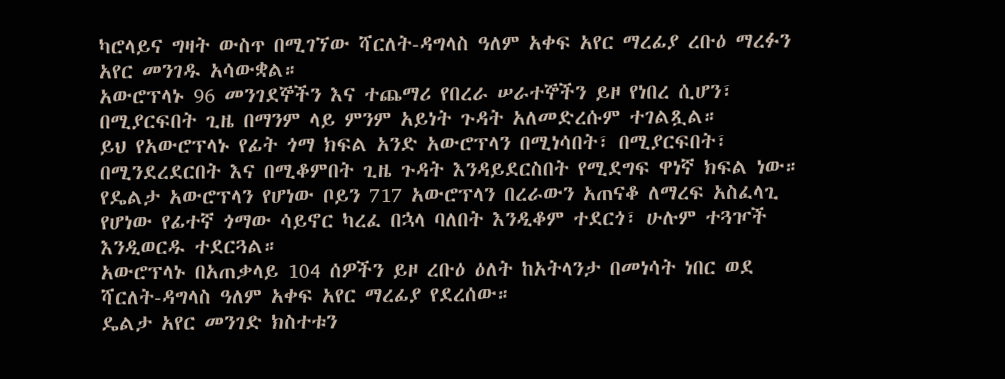ካሮላይና ግዛት ውስጥ በሚገኘው ሻርለት-ዳግላስ ዓለም አቀፍ አየር ማረፊያ ረቡዕ ማረፉን አየር መንገዱ አሳውቋል።
አውሮፕላኑ 96 መንገደኞችን እና ተጨማሪ የበረራ ሠራተኞችን ይዞ የነበረ ሲሆን፣ በሚያርፍበት ጊዜ በማንም ላይ ምንም አይነት ጉዳት አለመድረሱም ተገልጿል።
ይህ የአውሮፕላኑ የፊት ጎማ ክፍል አንድ አውሮፕላን በሚነሳበት፣ በሚያርፍበት፣ በሚንደረደርበት እና በሚቆምበት ጊዜ ጉዳት እንዳይደርስበት የሚደግፍ ዋነኛ ክፍል ነው።
የዴልታ አውሮፕላን የሆነው ቦይን 717 አውሮፕላን በረራውን አጠናቆ ለማረፍ አስፈላጊ የሆነው የፊተኛ ጎማው ሳይኖር ካረፈ በኋላ ባለበት እንዲቆም ተደርጎ፣ ሁሉም ተጓዦች እንዲወርዱ ተደርጓል።
አውሮፕላኑ በአጠቃላይ 104 ሰዎችን ይዞ ረቡዕ ዕለት ከአትላንታ በመነሳት ነበር ወደ ሻርለት-ዳግላስ ዓለም አቀፍ አየር ማረፊያ የደረሰው።
ዴልታ አየር መንገድ ክስተቱን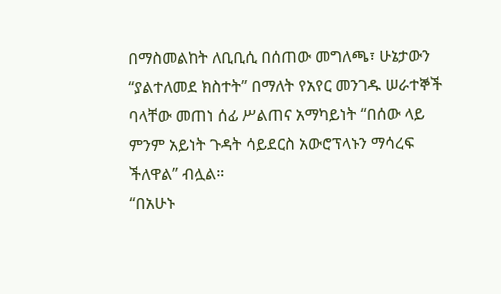በማስመልከት ለቢቢሲ በሰጠው መግለጫ፣ ሁኔታውን “ያልተለመደ ክስተት” በማለት የአየር መንገዱ ሠራተኞች ባላቸው መጠነ ሰፊ ሥልጠና አማካይነት “በሰው ላይ ምንም አይነት ጉዳት ሳይደርስ አውሮፕላኑን ማሳረፍ ችለዋል” ብሏል።
“በአሁኑ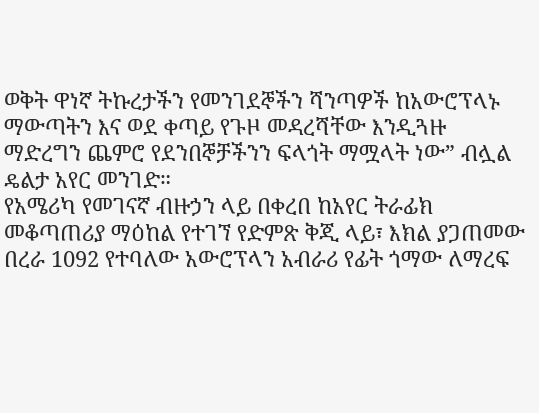ወቅት ዋነኛ ትኩረታችን የመንገደኞችን ሻንጣዎች ከአውሮፕላኑ ማውጣትን እና ወደ ቀጣይ የጉዞ መዳረሻቸው እንዲጓዙ ማድረግን ጨምሮ የደንበኞቻችንን ፍላጎት ማሟላት ነው” ብሏል ዴልታ አየር መንገድ።
የአሜሪካ የመገናኛ ብዙኃን ላይ በቀረበ ከአየር ትራፊክ መቆጣጠሪያ ማዕከል የተገኘ የድምጽ ቅጂ ላይ፣ እክል ያጋጠመው በረራ 1092 የተባለው አውሮፕላን አብራሪ የፊት ጎማው ለማረፍ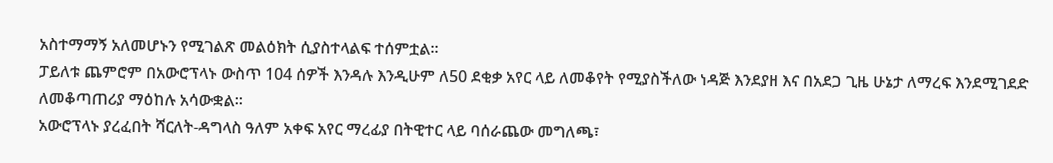አስተማማኝ አለመሆኑን የሚገልጽ መልዕክት ሲያስተላልፍ ተሰምቷል።
ፓይለቱ ጨምሮም በአውሮፕላኑ ውስጥ 104 ሰዎች እንዳሉ እንዲሁም ለ50 ደቂቃ አየር ላይ ለመቆየት የሚያስችለው ነዳጅ እንደያዘ እና በአደጋ ጊዜ ሁኔታ ለማረፍ እንደሚገደድ ለመቆጣጠሪያ ማዕከሉ አሳውቋል።
አውሮፕላኑ ያረፈበት ሻርለት-ዳግላስ ዓለም አቀፍ አየር ማረፊያ በትዊተር ላይ ባሰራጨው መግለጫ፣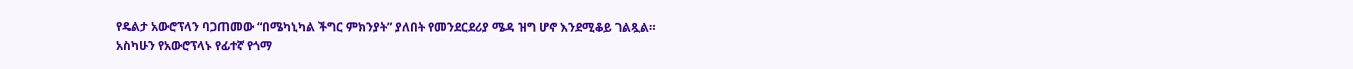የዴልታ አውሮፕላን ባጋጠመው “በሜካኒካል ችግር ምክንያት” ያለበት የመንደርደሪያ ሜዳ ዝግ ሆኖ እንደሚቆይ ገልጿል።
አስካሁን የአውሮፕላኑ የፊተኛ የጎማ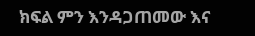ክፍል ምን እንዳጋጠመው እና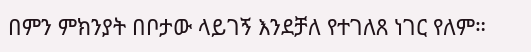በምን ምክንያት በቦታው ላይገኝ እንደቻለ የተገለጸ ነገር የለም።